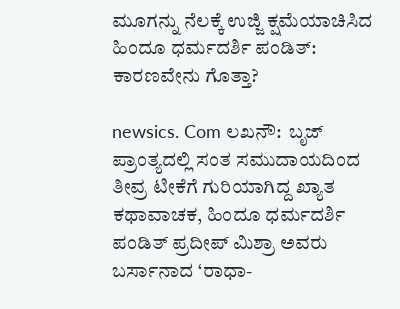ಮೂಗನ್ನು ನೆಲಕ್ಕೆ ಉಜ್ಜಿ ಕ್ಷಮೆಯಾಚಿಸಿದ ಹಿಂದೂ ಧರ್ಮದರ್ಶಿ ಪಂಡಿತ್: ಕಾರಣವೇನು ಗೊತ್ತಾ?

newsics. Com ಲಖನೌ:  ಬೃಜ್ ಪ್ರಾಂತ್ಯದಲ್ಲಿ ಸಂತ ಸಮುದಾಯದಿಂದ ತೀವ್ರ ಟೀಕೆಗೆ ಗುರಿಯಾಗಿದ್ದ ಖ್ಯಾತ ಕಥಾವಾಚಕ, ಹಿಂದೂ ಧರ್ಮದರ್ಶಿ ಪಂಡಿತ್ ಪ್ರದೀಪ್ ಮಿಶ್ರಾ ಅವರು ಬರ್ಸಾನಾದ ‘ರಾಧಾ-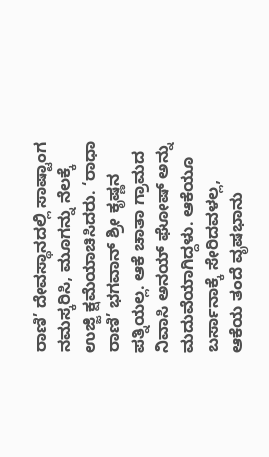ರಾಣಿ’ ದೇವಸ್ಥಾನದಲ್ಲಿ ಸಾಷ್ಟಾಂಗ ನಮಸ್ಕರಿಸಿ, ಮೂಗನ್ನು ನೆಲಕ್ಕೆ ಉಜ್ಜಿ ಕ್ಷಮೆಯಾಚಿಸಿದರು. ‘ರಾಧಾ ರಾಣಿ’ ಭಗವಾನ್ ಶ್ರೀ ಕೃಷ್ಣನ ಪತ್ನಿಯಲ್ಲ. ಆಕೆ ಚಾತಾ ಗ್ರಾಮದ ನಿವಾಸಿ ಅನಯ್ ಘೋಷ್ ಅನ್ನು ಮದುವೆಯಾಗಿದ್ದಳು. ಆಕೆಯೂ ಬರ್ಸಾನಾಕ್ಕೆ ಸೇರಿದವಳಲ್ಲ, ಆಕೆಯ ತಂದೆ ವೃಷಭಾನು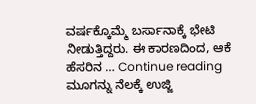ವರ್ಷಕ್ಕೊಮ್ಮೆ ಬರ್ಸಾನಾಕ್ಕೆ ಭೇಟಿ ನೀಡುತ್ತಿದ್ದರು. ಈ ಕಾರಣದಿಂದ, ಆಕೆ ಹೆಸರಿನ … Continue reading ಮೂಗನ್ನು ನೆಲಕ್ಕೆ ಉಜ್ಜಿ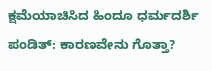ಕ್ಷಮೆಯಾಚಿಸಿದ ಹಿಂದೂ ಧರ್ಮದರ್ಶಿ ಪಂಡಿತ್: ಕಾರಣವೇನು ಗೊತ್ತಾ?